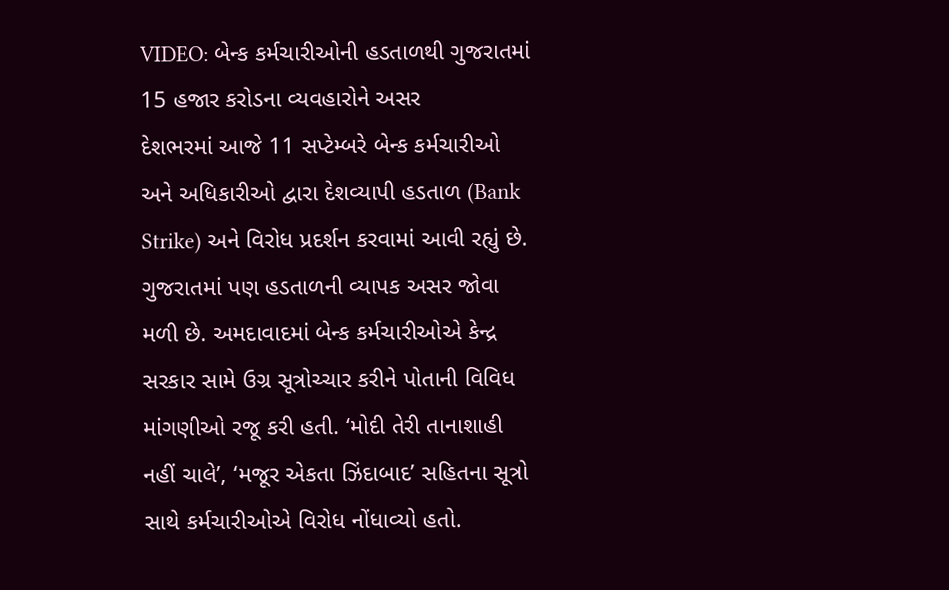VIDEO: બેન્ક કર્મચારીઓની હડતાળથી ગુજરાતમાં 15 હજાર કરોડના વ્યવહારોને અસર
દેશભરમાં આજે 11 સપ્ટેમ્બરે બેન્ક કર્મચારીઓ અને અધિકારીઓ દ્વારા દેશવ્યાપી હડતાળ (Bank Strike) અને વિરોધ પ્રદર્શન કરવામાં આવી રહ્યું છે. ગુજરાતમાં પણ હડતાળની વ્યાપક અસર જોવા મળી છે. અમદાવાદમાં બેન્ક કર્મચારીઓએ કેન્દ્ર સરકાર સામે ઉગ્ર સૂત્રોચ્ચાર કરીને પોતાની વિવિધ માંગણીઓ રજૂ કરી હતી. ‘મોદી તેરી તાનાશાહી નહીં ચાલે’, ‘મજૂર એકતા ઝિંદાબાદ’ સહિતના સૂત્રો સાથે કર્મચારીઓએ વિરોધ નોંધાવ્યો હતો.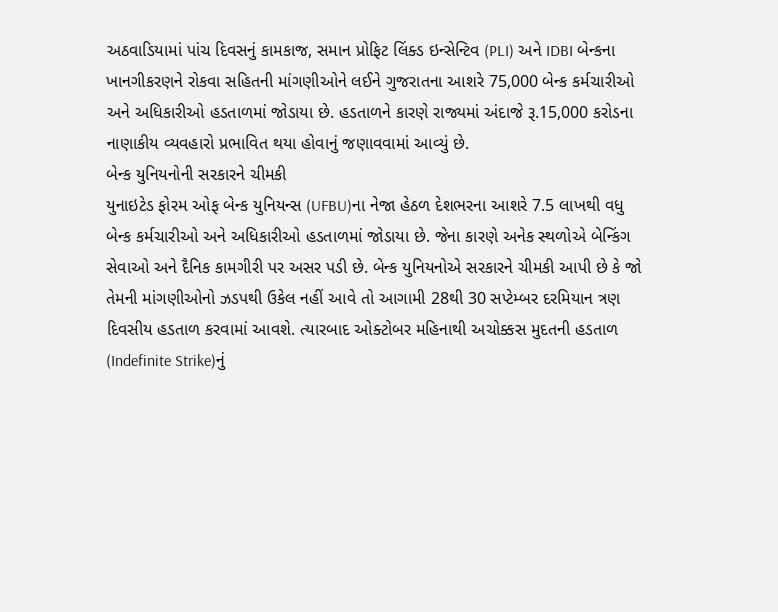અઠવાડિયામાં પાંચ દિવસનું કામકાજ, સમાન પ્રોફિટ લિંક્ડ ઇન્સેન્ટિવ (PLI) અને IDBI બેન્કના ખાનગીકરણને રોકવા સહિતની માંગણીઓને લઈને ગુજરાતના આશરે 75,000 બેન્ક કર્મચારીઓ અને અધિકારીઓ હડતાળમાં જોડાયા છે. હડતાળને કારણે રાજ્યમાં અંદાજે રૂ.15,000 કરોડના નાણાકીય વ્યવહારો પ્રભાવિત થયા હોવાનું જણાવવામાં આવ્યું છે.
બેન્ક યુનિયનોની સરકારને ચીમકી
યુનાઇટેડ ફોરમ ઓફ બેન્ક યુનિયન્સ (UFBU)ના નેજા હેઠળ દેશભરના આશરે 7.5 લાખથી વધુ બેન્ક કર્મચારીઓ અને અધિકારીઓ હડતાળમાં જોડાયા છે. જેના કારણે અનેક સ્થળોએ બેન્કિંગ સેવાઓ અને દૈનિક કામગીરી પર અસર પડી છે. બેન્ક યુનિયનોએ સરકારને ચીમકી આપી છે કે જો તેમની માંગણીઓનો ઝડપથી ઉકેલ નહીં આવે તો આગામી 28થી 30 સપ્ટેમ્બર દરમિયાન ત્રણ દિવસીય હડતાળ કરવામાં આવશે. ત્યારબાદ ઓક્ટોબર મહિનાથી અચોક્કસ મુદતની હડતાળ (Indefinite Strike)નું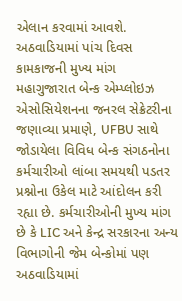એલાન કરવામાં આવશે.
અઠવાડિયામાં પાંચ દિવસ કામકાજની મુખ્ય માંગ
મહાગુજારાત બેન્ક એમ્પ્લોઇઝ એસોસિયેશનના જનરલ સેક્રેટરીના જણાવ્યા પ્રમાણે, UFBU સાથે જોડાયેલા વિવિધ બેન્ક સંગઠનોના કર્મચારીઓ લાંબા સમયથી પડતર પ્રશ્નોના ઉકેલ માટે આંદોલન કરી રહ્યા છે. કર્મચારીઓની મુખ્ય માંગ છે કે LIC અને કેન્દ્ર સરકારના અન્ય વિભાગોની જેમ બેન્કોમાં પણ અઠવાડિયામાં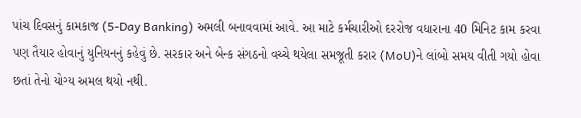પાંચ દિવસનું કામકાજ (5-Day Banking) અમલી બનાવવામાં આવે. આ માટે કર્મચારીઓ દરરોજ વધારાના 40 મિનિટ કામ કરવા પણ તૈયાર હોવાનું યુનિયનનું કહેવું છે. સરકાર અને બેન્ક સંગઠનો વચ્ચે થયેલા સમજૂતી કરાર (MoU)ને લાંબો સમય વીતી ગયો હોવા છતાં તેનો યોગ્ય અમલ થયો નથી.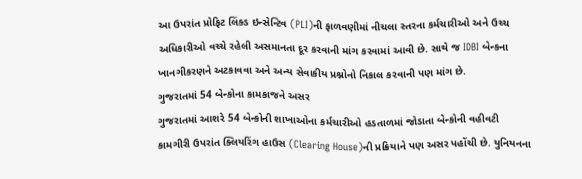આ ઉપરાંત પ્રોફિટ લિંક્ડ ઇન્સેન્ટિવ (PLI)ની ફાળવણીમાં નીચલા સ્તરના કર્મચારીઓ અને ઉચ્ચ અધિકારીઓ વચ્ચે રહેલી અસમાનતા દૂર કરવાની માંગ કરવામાં આવી છે. સાથે જ IDBI બેન્કના ખાનગીકરણને અટકાવવા અને અન્ય સેવાકીય પ્રશ્નોનો નિકાલ કરવાની પણ માંગ છે.
ગુજરાતમાં 54 બેન્કોના કામકાજને અસર
ગુજરાતમાં આશરે 54 બેન્કોની શાખાઓના કર્મચારીઓ હડતાળમાં જોડાતા બેન્કોની વહીવટી કામગીરી ઉપરાંત ક્લિયરિંગ હાઉસ (Clearing House)ની પ્રક્રિયાને પણ અસર પહોંચી છે. યુનિયનના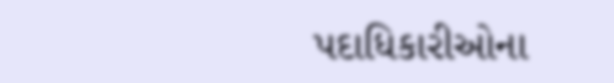પદાધિકારીઓના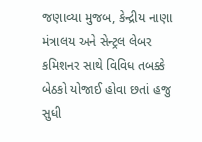જણાવ્યા મુજબ, કેન્દ્રીય નાણા મંત્રાલય અને સેન્ટ્રલ લેબર કમિશનર સાથે વિવિધ તબક્કે બેઠકો યોજાઈ હોવા છતાં હજુ સુધી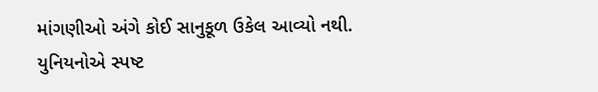માંગણીઓ અંગે કોઈ સાનુકૂળ ઉકેલ આવ્યો નથી. યુનિયનોએ સ્પષ્ટ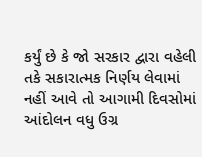કર્યું છે કે જો સરકાર દ્વારા વહેલી તકે સકારાત્મક નિર્ણય લેવામાં નહીં આવે તો આગામી દિવસોમાં આંદોલન વધુ ઉગ્ર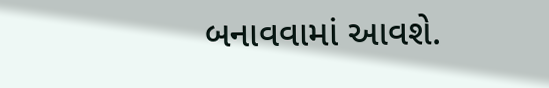બનાવવામાં આવશે.